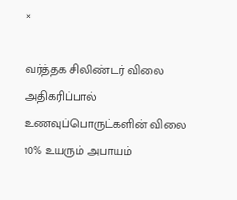×

வர்த்தக சிலிண்டர் விலை அதிகரிப்பால் உணவுப்பொருட்களின் விலை 10% உயரும் அபாயம்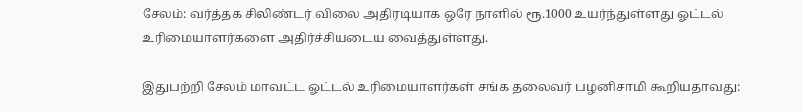சேலம்: வர்த்தக சிலிண்டர் விலை அதிரடியாக ஒரே நாளில் ரூ.1000 உயர்ந்துள்ளது ஓட்டல் உரிமையாளர்களை அதிர்ச்சியடைய வைத்துள்ளது.

இதுபற்றி சேலம் மாவட்ட ஓட்டல் உரிமையாளர்கள் சங்க தலைவர் பழனிசாமி கூறியதாவது: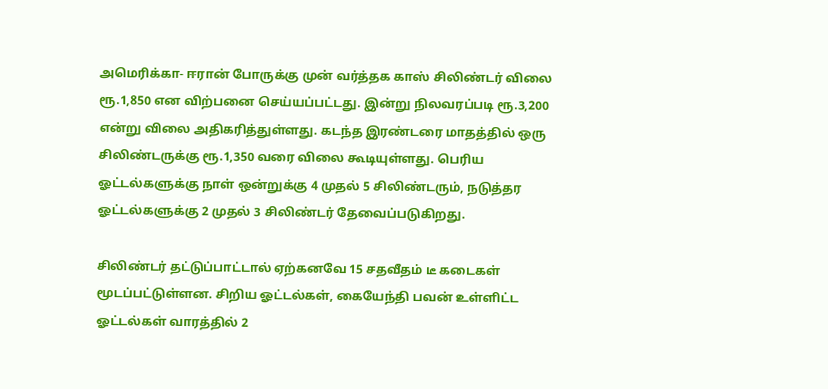அமெரிக்கா- ஈரான் போருக்கு முன் வர்த்தக காஸ் சிலிண்டர் விலை ரூ.1,850 என விற்பனை செய்யப்பட்டது. இன்று நிலவரப்படி ரூ.3,200 என்று விலை அதிகரித்துள்ளது. கடந்த இரண்டரை மாதத்தில் ஒரு சிலிண்டருக்கு ரூ.1,350 வரை விலை கூடியுள்ளது. பெரிய ஓட்டல்களுக்கு நாள் ஒன்றுக்கு 4 முதல் 5 சிலிண்டரும், நடுத்தர ஓட்டல்களுக்கு 2 முதல் 3 சிலிண்டர் தேவைப்படுகிறது.

சிலிண்டர் தட்டுப்பாட்டால் ஏற்கனவே 15 சதவீதம் டீ கடைகள் மூடப்பட்டுள்ளன. சிறிய ஓட்டல்கள், கையேந்தி பவன் உள்ளிட்ட ஓட்டல்கள் வாரத்தில் 2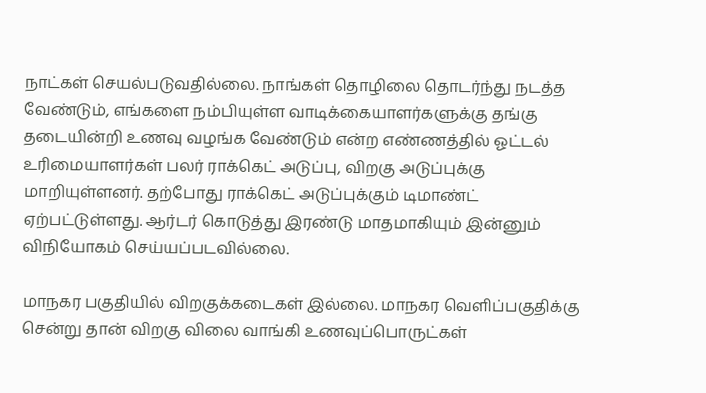நாட்கள் செயல்படுவதில்லை. நாங்கள் தொழிலை தொடர்ந்து நடத்த வேண்டும், எங்களை நம்பியுள்ள வாடிக்கையாளர்களுக்கு தங்கு தடையின்றி உணவு வழங்க வேண்டும் என்ற எண்ணத்தில் ஓட்டல் உரிமையாளர்கள் பலர் ராக்கெட் அடுப்பு, விறகு அடுப்புக்கு மாறியுள்ளனர். தற்போது ராக்கெட் அடுப்புக்கும் டிமாண்ட் ஏற்பட்டுள்ளது. ஆர்டர் கொடுத்து இரண்டு மாதமாகியும் இன்னும் விநியோகம் செய்யப்படவில்லை.

மாநகர பகுதியில் விறகுக்கடைகள் இல்லை. மாநகர வெளிப்பகுதிக்கு சென்று தான் விறகு விலை வாங்கி உணவுப்பொருட்கள்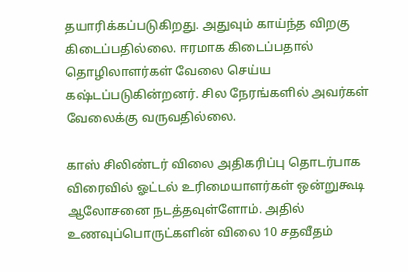தயாரிக்கப்படுகிறது. அதுவும் காய்ந்த விறகு கிடைப்பதில்லை. ஈரமாக கிடைப்பதால் தொழிலாளர்கள் வேலை செய்ய கஷ்டப்படுகின்றனர். சில நேரங்களில் அவர்கள் வேலைக்கு வருவதில்லை.

காஸ் சிலிண்டர் விலை அதிகரிப்பு தொடர்பாக விரைவில் ஓட்டல் உரிமையாளர்கள் ஒன்றுகூடி ஆலோசனை நடத்தவுள்ளோம். அதில் உணவுப்பொருட்களின் விலை 10 சதவீதம்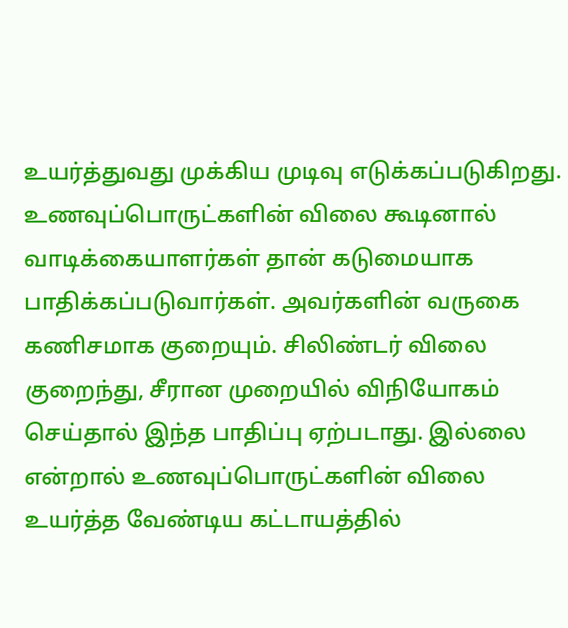உயர்த்துவது முக்கிய முடிவு எடுக்கப்படுகிறது. உணவுப்பொருட்களின் விலை கூடினால் வாடிக்கையாளர்கள் தான் கடுமையாக பாதிக்கப்படுவார்கள். அவர்களின் வருகை கணிசமாக குறையும். சிலிண்டர் விலை குறைந்து, சீரான முறையில் விநியோகம் செய்தால் இந்த பாதிப்பு ஏற்படாது. இல்லை என்றால் உணவுப்பொருட்களின் விலை உயர்த்த வேண்டிய கட்டாயத்தில்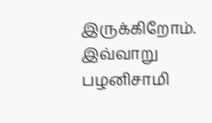இருக்கிறோம். இவ்வாறு பழனிசாமி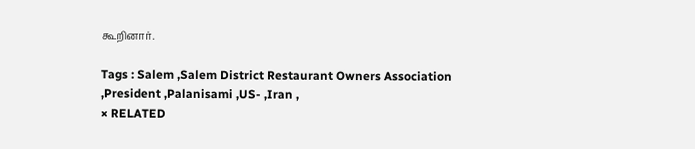கூறினார்.

Tags : Salem ,Salem District Restaurant Owners Association ,President ,Palanisami ,US- ,Iran ,
× RELATED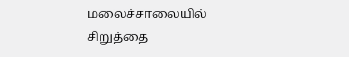மலைச்சாலையில் சிறுத்தை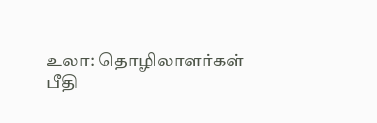உலா: தொழிலாளர்கள் பீதி